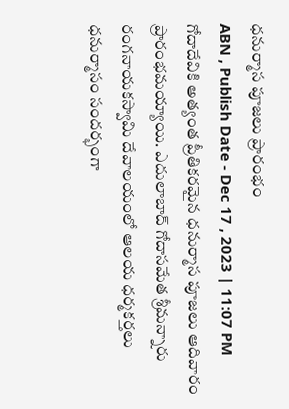ధనుర్మాస పూజలు ప్రారంభం
ABN , Publish Date - Dec 17 , 2023 | 11:07 PM
గోదాదేవికి అత్యంత ప్రీతికరమైన ధనుర్మాస పూజలు ఆదివారం ప్రారంభమయ్యాయి. ఎదులాబాద్ గోదాసమేత శ్రీమన్నారు రంగనాయకస్వామి దేవాలయంలో ఆలయ ధర్మకర్తలు ధనుర్మాసం సందర్భంగా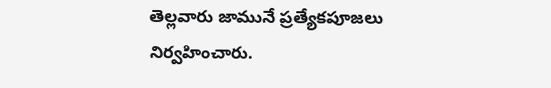తెల్లవారు జామునే ప్రత్యేకపూజలు నిర్వహించారు.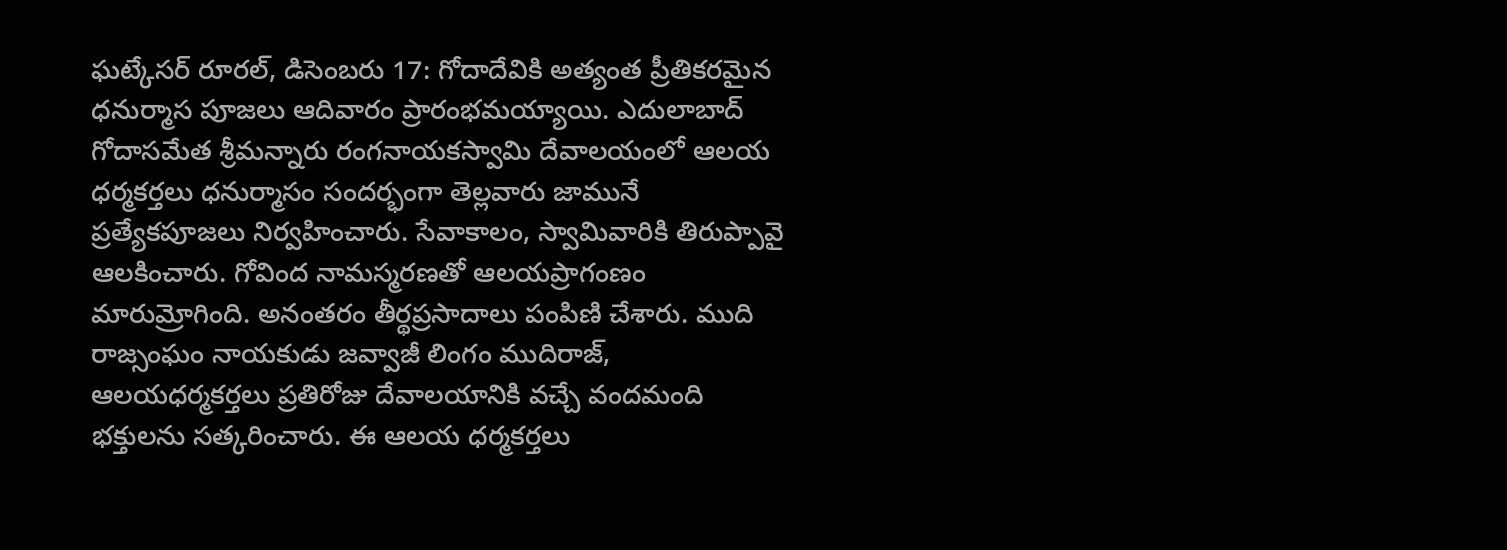ఘట్కేసర్ రూరల్, డిసెంబరు 17: గోదాదేవికి అత్యంత ప్రీతికరమైన ధనుర్మాస పూజలు ఆదివారం ప్రారంభమయ్యాయి. ఎదులాబాద్ గోదాసమేత శ్రీమన్నారు రంగనాయకస్వామి దేవాలయంలో ఆలయ ధర్మకర్తలు ధనుర్మాసం సందర్భంగా తెల్లవారు జామునే ప్రత్యేకపూజలు నిర్వహించారు. సేవాకాలం, స్వామివారికి తిరుప్పావై ఆలకించారు. గోవింద నామస్మరణతో ఆలయప్రాగంణం మారుమ్రోగింది. అనంతరం తీర్థప్రసాదాలు పంపిణి చేశారు. ముది రాజ్సంఘం నాయకుడు జవ్వాజీ లింగం ముదిరాజ్, ఆలయధర్మకర్తలు ప్రతిరోజు దేవాలయానికి వచ్చే వందమంది భక్తులను సత్కరించారు. ఈ ఆలయ ధర్మకర్తలు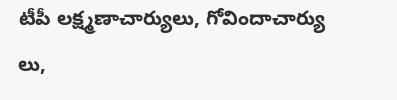టీపీ లక్ష్మణాచార్యులు, గోవిందాచార్యు లు,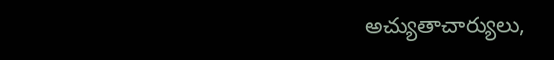అచ్యుతాచార్యులు,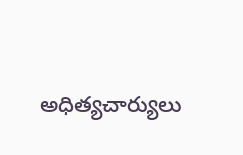అధిత్యచార్యులు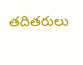తదితరులు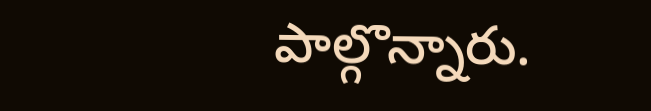పాల్గొన్నారు.